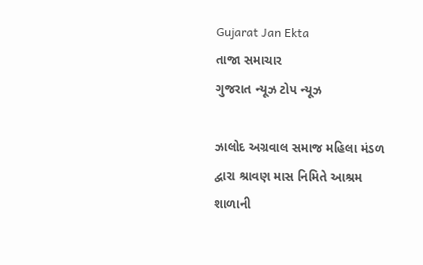Gujarat Jan Ekta
તાજા સમાચાર
ગુજરાત ન્યૂઝ ટોપ ન્યૂઝ

ઝાલોદ અગ્રવાલ સમાજ મહિલા મંડળ દ્વારા શ્રાવણ માસ નિમિતે આશ્રમ શાળાની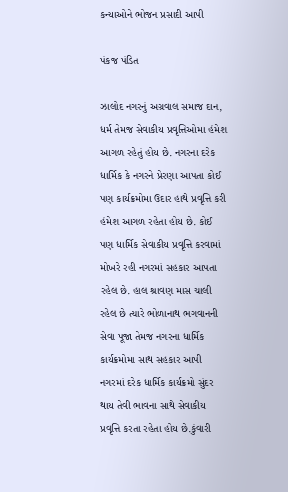કન્યાઓને ભોજન પ્રસાદી આપી

પંકજ પંડિત

ઝાલોદ નગરનું અગ્રવાલ સમાજ દાન, ધર્મ તેમજ સેવાકીય પ્રવૃત્તિઓમા હંમેશ આગળ રહેતું હોય છે. નગરના દરેક ધાર્મિક કે નગરને પ્રેરણા આપતા કોઈ પણ કાર્યક્રમોમા ઉદાર હાથે પ્રવૃત્તિ કરી હંમેશ આગળ રહેતા હોય છે. કોઈ પણ ધાર્મિક સેવાકીય પ્રવૃત્તિ કરવામાં મોખરે રહી નગરમાં સહકાર આપતા રહેલ છે. હાલ શ્રાવણ માસ ચાલી રહેલ છે ત્યારે ભોળાનાથ ભગવાનની સેવા પૂજા તેમજ નગરના ધાર્મિક કાર્યક્રમોમા સાથ સહકાર આપી નગરમાં દરેક ધાર્મિક કાર્યક્રમો સુંદર થાય તેવી ભાવના સાથે સેવાકીય પ્રવૃત્તિ કરતા રહેતા હોય છે.કુંવારી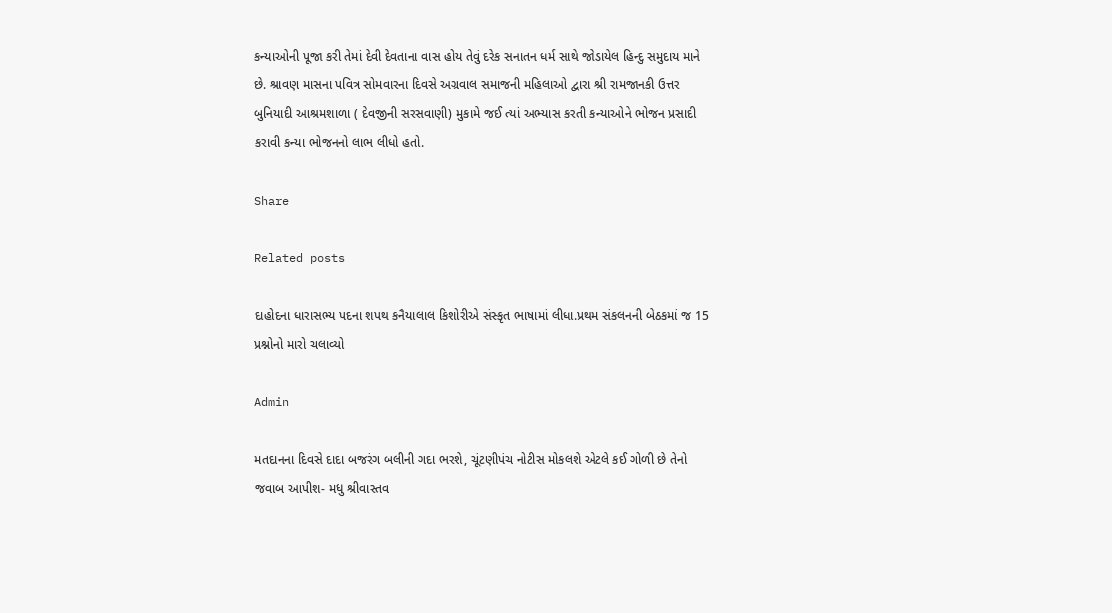કન્યાઓની પૂજા કરી તેમાં દેવી દેવતાના વાસ હોય તેવું દરેક સનાતન ધર્મ સાથે જોડાયેલ હિન્દુ સમુદાય માને છે. શ્રાવણ માસના પવિત્ર સોમવારના દિવસે અગ્રવાલ સમાજની મહિલાઓ દ્વારા શ્રી રામજાનકી ઉત્તર બુનિયાદી આશ્રમશાળા ( દેવજીની સરસવાણી) મુકામે જઈ ત્યાં અભ્યાસ કરતી કન્યાઓને ભોજન પ્રસાદી કરાવી કન્યા ભોજનનો લાભ લીધો હતો.

Share

Related posts

દાહોદના ધારાસભ્ય પદના શપથ કનૈયાલાલ કિશોરીએ સંસ્કૃત ભાષામાં લીધા.પ્રથમ સંકલનની બેઠકમાં જ 15 પ્રશ્નોનો મારો ચલાવ્યો

Admin

મતદાનના દિવસે દાદા બજરંગ બલીની ગદા ભરશે, ચૂંટણીપંચ નોટીસ મોકલશે એટલે કઈ ગોળી છે તેનો જવાબ આપીશ- મધુ શ્રીવાસ્તવ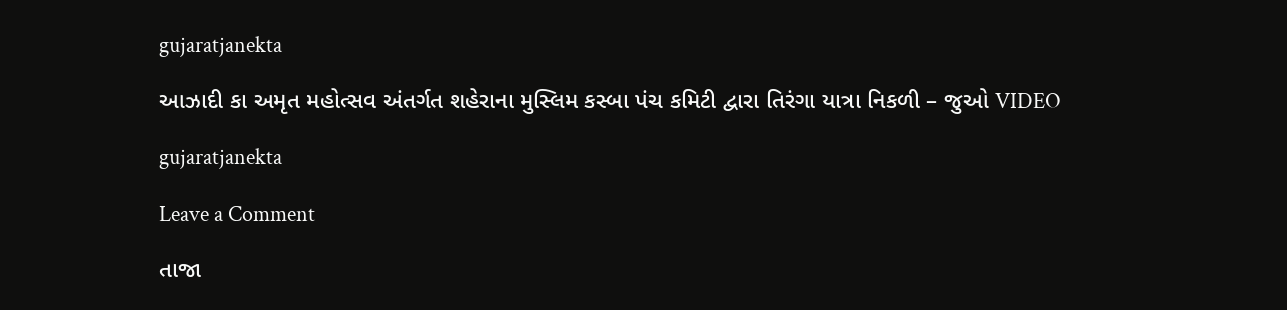gujaratjanekta

આઝાદી કા અમૃત મહોત્સવ અંતર્ગત શહેરાના મુસ્લિમ કસ્બા પંચ કમિટી દ્વારા તિરંગા યાત્રા નિકળી – જુઓ VIDEO

gujaratjanekta

Leave a Comment

તાજા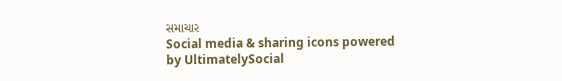સમાચાર
Social media & sharing icons powered by UltimatelySocial